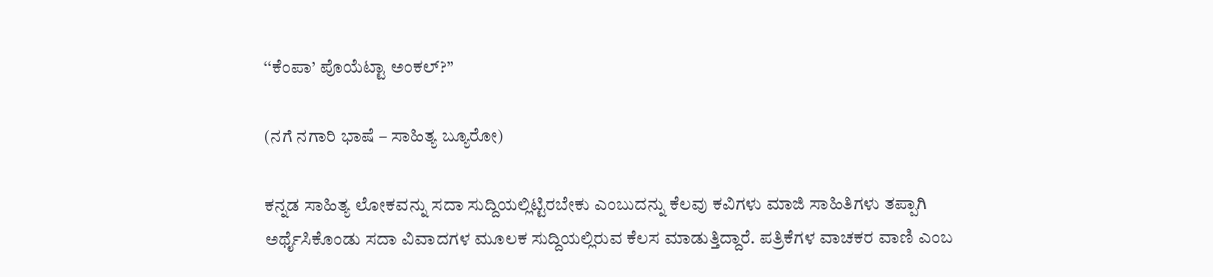‘‘ಕೆಂಪಾ’ ಪೊಯೆಟ್ಟಾ ಅಂಕಲ್?”

(ನಗೆ ನಗಾರಿ ಭಾಷೆ – ಸಾಹಿತ್ಯ ಬ್ಯೂರೋ)

ಕನ್ನಡ ಸಾಹಿತ್ಯ ಲೋಕವನ್ನು ಸದಾ ಸುದ್ದಿಯಲ್ಲಿಟ್ಟಿರಬೇಕು ಎಂಬುದನ್ನು ಕೆಲವು ಕವಿಗಳು ಮಾಜಿ ಸಾಹಿತಿಗಳು ತಪ್ಪಾಗಿ ಅರ್ಥೈಸಿಕೊಂಡು ಸದಾ ವಿವಾದಗಳ ಮೂಲಕ ಸುದ್ದಿಯಲ್ಲಿರುವ ಕೆಲಸ ಮಾಡುತ್ತಿದ್ದಾರೆ. ಪತ್ರಿಕೆಗಳ ವಾಚಕರ ವಾಣಿ ಎಂಬ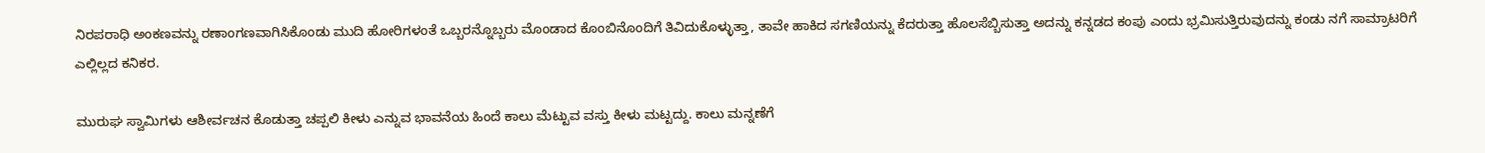ನಿರಪರಾಧಿ ಅಂಕಣವನ್ನು ರಣಾಂಗಣವಾಗಿಸಿಕೊಂಡು ಮುದಿ ಹೋರಿಗಳಂತೆ ಒಬ್ಬರನ್ನೊಬ್ಬರು ಮೊಂಡಾದ ಕೊಂಬಿನೊಂದಿಗೆ ತಿವಿದುಕೊಳ್ಳುತ್ತಾ, ತಾವೇ ಹಾಕಿದ ಸಗಣಿಯನ್ನು ಕೆದರುತ್ತಾ ಹೊಲಸೆಬ್ಬಿಸುತ್ತಾ ಅದನ್ನು ಕನ್ನಡದ ಕಂಪು ಎಂದು ಭ್ರಮಿಸುತ್ತಿರುವುದನ್ನು ಕಂಡು ನಗೆ ಸಾಮ್ರಾಟರಿಗೆ ಎಲ್ಲಿಲ್ಲದ ಕನಿಕರ.

ಮುರುಘ ಸ್ವಾಮಿಗಳು ಆಶೀರ್ವಚನ ಕೊಡುತ್ತಾ ಚಪ್ಪಲಿ ಕೀಳು ಎನ್ನುವ ಭಾವನೆಯ ಹಿಂದೆ ಕಾಲು ಮೆಟ್ಟುವ ವಸ್ತು ಕೀಳು ಮಟ್ಟದ್ದು. ಕಾಲು ಮನ್ನಣೆಗೆ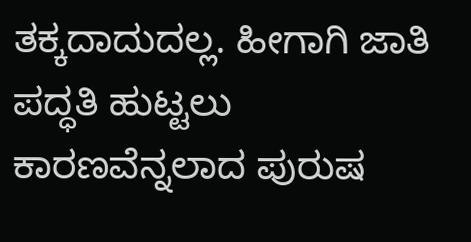ತಕ್ಕದಾದುದಲ್ಲ. ಹೀಗಾಗಿ ಜಾತಿ ಪದ್ಧತಿ ಹುಟ್ಟಲು ಕಾರಣವೆನ್ನಲಾದ ಪುರುಷ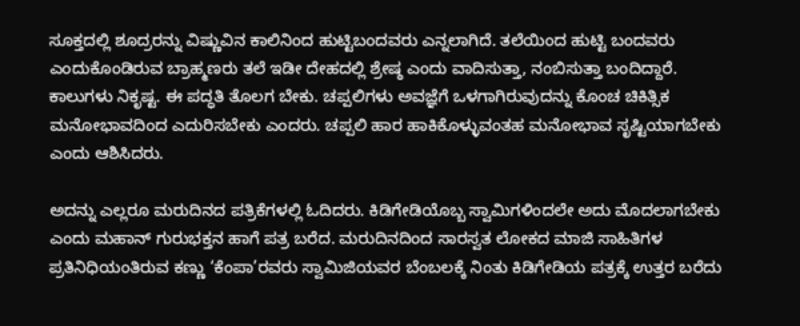ಸೂಕ್ತದಲ್ಲಿ ಶೂದ್ರರನ್ನು ವಿಷ್ಣುವಿನ ಕಾಲಿನಿಂದ ಹುಟ್ಟಿಬಂದವರು ಎನ್ನಲಾಗಿದೆ. ತಲೆಯಿಂದ ಹುಟ್ಟಿ ಬಂದವರು ಎಂದುಕೊಂಡಿರುವ ಬ್ರಾಹ್ಮಣರು ತಲೆ ಇಡೀ ದೇಹದಲ್ಲಿ ಶ್ರೇಷ್ಠ ಎಂದು ವಾದಿಸುತ್ತಾ, ನಂಬಿಸುತ್ತಾ ಬಂದಿದ್ದಾರೆ. ಕಾಲುಗಳು ನಿಕೃಷ್ಟ. ಈ ಪದ್ಧತಿ ತೊಲಗ ಬೇಕು. ಚಪ್ಪಲಿಗಳು ಅವಜ್ಞೆಗೆ ಒಳಗಾಗಿರುವುದನ್ನು ಕೊಂಚ ಚಿಕಿತ್ಸಿಕ ಮನೋಭಾವದಿಂದ ಎದುರಿಸಬೇಕು ಎಂದರು. ಚಪ್ಪಲಿ ಹಾರ ಹಾಕಿಕೊಳ್ಳುವಂತಹ ಮನೋಭಾವ ಸೃಷ್ಟಿಯಾಗಬೇಕು ಎಂದು ಆಶಿಸಿದರು.

ಅದನ್ನು ಎಲ್ಲರೂ ಮರುದಿನದ ಪತ್ರಿಕೆಗಳಲ್ಲಿ ಓದಿದರು. ಕಿಡಿಗೇಡಿಯೊಬ್ಬ ಸ್ವಾಮಿಗಳಿಂದಲೇ ಅದು ಮೊದಲಾಗಬೇಕು ಎಂದು ಮಹಾನ್ ಗುರುಭಕ್ತನ ಹಾಗೆ ಪತ್ರ ಬರೆದ. ಮರುದಿನದಿಂದ ಸಾರಸ್ವತ ಲೋಕದ ಮಾಜಿ ಸಾಹಿತಿಗಳ ಪ್ರತಿನಿಧಿಯಂತಿರುವ ಕಣ್ಣು ‘ಕೆಂಪಾ’ರವರು ಸ್ವಾಮಿಜಿಯವರ ಬೆಂಬಲಕ್ಕೆ ನಿಂತು ಕಿಡಿಗೇಡಿಯ ಪತ್ರಕ್ಕೆ ಉತ್ತರ ಬರೆದು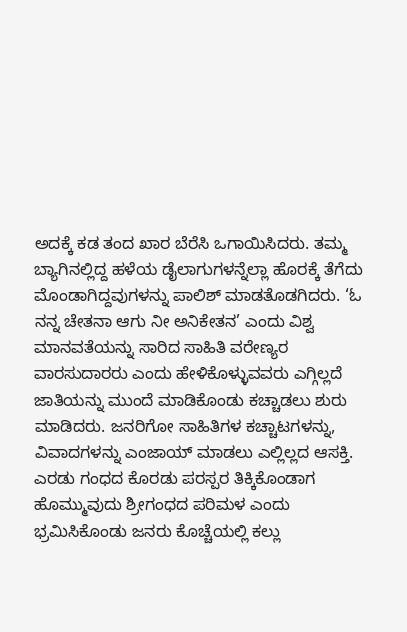ಅದಕ್ಕೆ ಕಡ ತಂದ ಖಾರ ಬೆರೆಸಿ ಒಗಾಯಿಸಿದರು. ತಮ್ಮ ಬ್ಯಾಗಿನಲ್ಲಿದ್ದ ಹಳೆಯ ಡೈಲಾಗುಗಳನ್ನೆಲ್ಲಾ ಹೊರಕ್ಕೆ ತೆಗೆದು ಮೊಂಡಾಗಿದ್ದವುಗಳನ್ನು ಪಾಲಿಶ್ ಮಾಡತೊಡಗಿದರು. ‘ಓ ನನ್ನ ಚೇತನಾ ಆಗು ನೀ ಅನಿಕೇತನ’ ಎಂದು ವಿಶ್ವ ಮಾನವತೆಯನ್ನು ಸಾರಿದ ಸಾಹಿತಿ ವರೇಣ್ಯರ ವಾರಸುದಾರರು ಎಂದು ಹೇಳಿಕೊಳ್ಳುವವರು ಎಗ್ಗಿಲ್ಲದೆ ಜಾತಿಯನ್ನು ಮುಂದೆ ಮಾಡಿಕೊಂಡು ಕಚ್ಚಾಡಲು ಶುರು ಮಾಡಿದರು. ಜನರಿಗೋ ಸಾಹಿತಿಗಳ ಕಚ್ಚಾಟಗಳನ್ನು, ವಿವಾದಗಳನ್ನು ಎಂಜಾಯ್ ಮಾಡಲು ಎಲ್ಲಿಲ್ಲದ ಆಸಕ್ತಿ. ಎರಡು ಗಂಧದ ಕೊರಡು ಪರಸ್ಪರ ತಿಕ್ಕಿಕೊಂಡಾಗ ಹೊಮ್ಮುವುದು ಶ್ರೀಗಂಧದ ಪರಿಮಳ ಎಂದು ಭ್ರಮಿಸಿಕೊಂಡು ಜನರು ಕೊಚ್ಚೆಯಲ್ಲಿ ಕಲ್ಲು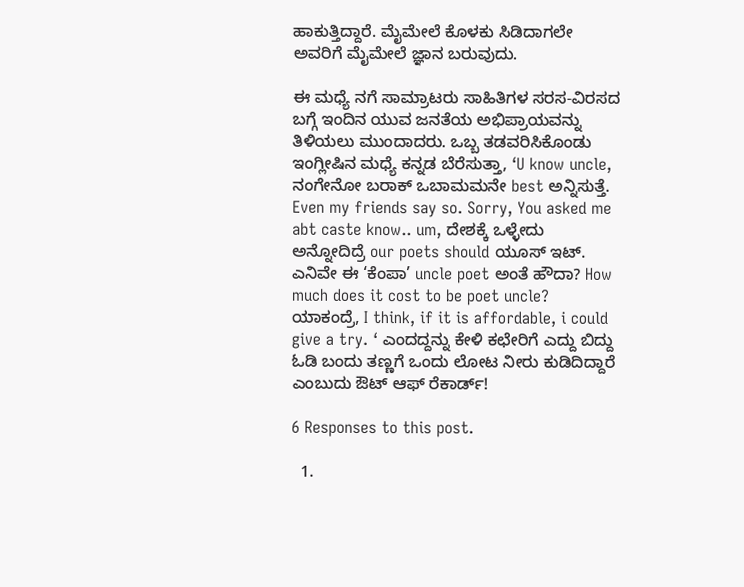ಹಾಕುತ್ತಿದ್ದಾರೆ. ಮೈಮೇಲೆ ಕೊಳಕು ಸಿಡಿದಾಗಲೇ ಅವರಿಗೆ ಮೈಮೇಲೆ ಜ್ಞಾನ ಬರುವುದು.

ಈ ಮಧ್ಯೆ ನಗೆ ಸಾಮ್ರಾಟರು ಸಾಹಿತಿಗಳ ಸರಸ-ವಿರಸದ ಬಗ್ಗೆ ಇಂದಿನ ಯುವ ಜನತೆಯ ಅಭಿಪ್ರಾಯವನ್ನು ತಿಳಿಯಲು ಮುಂದಾದರು. ಒಬ್ಬ ತಡವರಿಸಿಕೊಂಡು ಇಂಗ್ಲೀಷಿನ ಮಧ್ಯೆ ಕನ್ನಡ ಬೆರೆಸುತ್ತಾ, ‘U know uncle, ನಂಗೇನೋ ಬರಾಕ್ ಒಬಾಮಮನೇ best ಅನ್ನಿಸುತ್ತೆ. Even my friends say so. Sorry, You asked me abt caste know.. um, ದೇಶಕ್ಕೆ ಒಳ್ಳೇದು ಅನ್ನೋದಿದ್ರೆ our poets should ಯೂಸ್ ಇಟ್. ಎನಿವೇ ಈ ‘ಕೆಂಪಾ’ uncle poet ಅಂತೆ ಹೌದಾ? How much does it cost to be poet uncle? ಯಾಕಂದ್ರೆ, I think, if it is affordable, i could give a try. ‘ ಎಂದದ್ದನ್ನು ಕೇಳಿ ಕಛೇರಿಗೆ ಎದ್ದು ಬಿದ್ದು ಓಡಿ ಬಂದು ತಣ್ಣಗೆ ಒಂದು ಲೋಟ ನೀರು ಕುಡಿದಿದ್ದಾರೆ ಎಂಬುದು ಔಟ್ ಆಫ್ ರೆಕಾರ್ಡ್!

6 Responses to this post.

  1.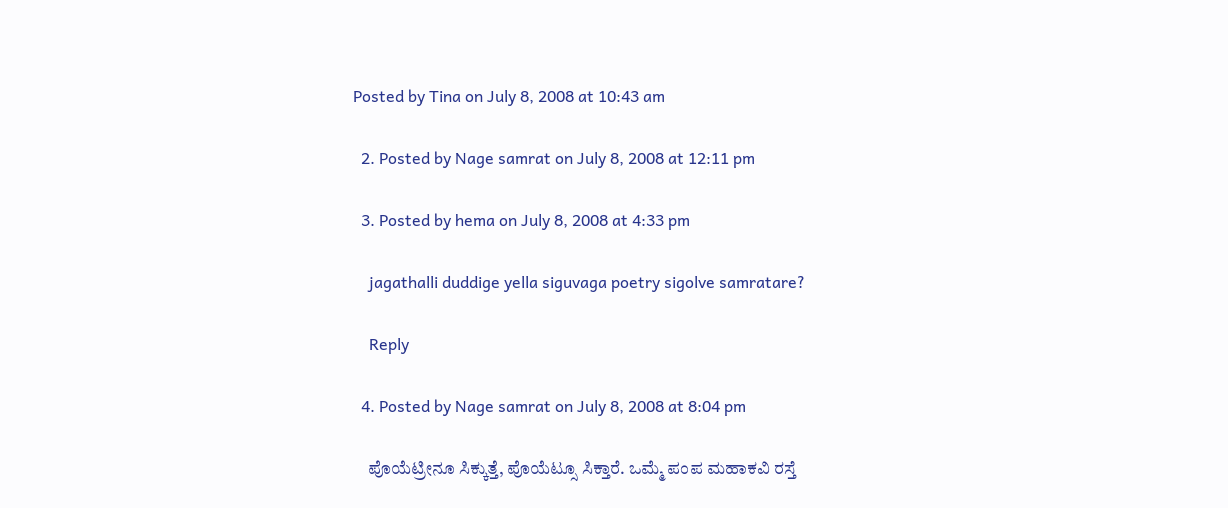Posted by Tina on July 8, 2008 at 10:43 am

  2. Posted by Nage samrat on July 8, 2008 at 12:11 pm

  3. Posted by hema on July 8, 2008 at 4:33 pm

    jagathalli duddige yella siguvaga poetry sigolve samratare?

    Reply

  4. Posted by Nage samrat on July 8, 2008 at 8:04 pm

    ಪೊಯೆಟ್ರೀನೂ ಸಿಕ್ಕುತ್ತೆ, ಪೊಯೆಟ್ಸೂ ಸಿಕ್ತಾರೆ. ಒಮ್ಮೆ ಪಂಪ ಮಹಾಕವಿ ರಸ್ತೆ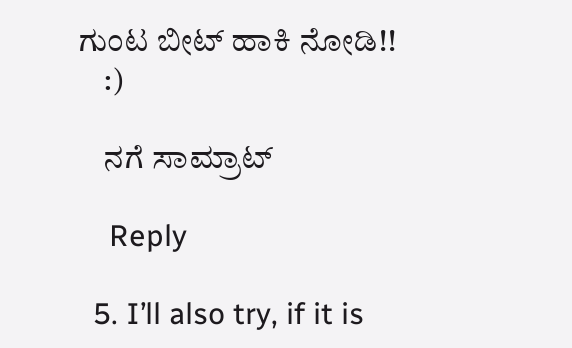ಗುಂಟ ಬೀಟ್ ಹಾಕಿ ನೋಡಿ!!
    :)

    ನಗೆ ಸಾಮ್ರಾಟ್

    Reply

  5. I’ll also try, if it is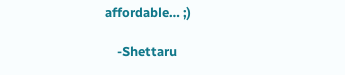affordable… ;)

    -Shettaru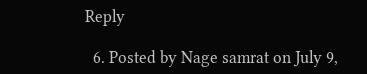Reply

  6. Posted by Nage samrat on July 9,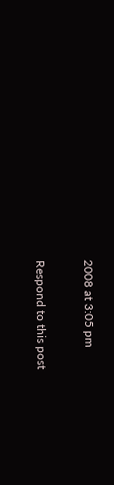2008 at 3:05 pm

Respond to this post